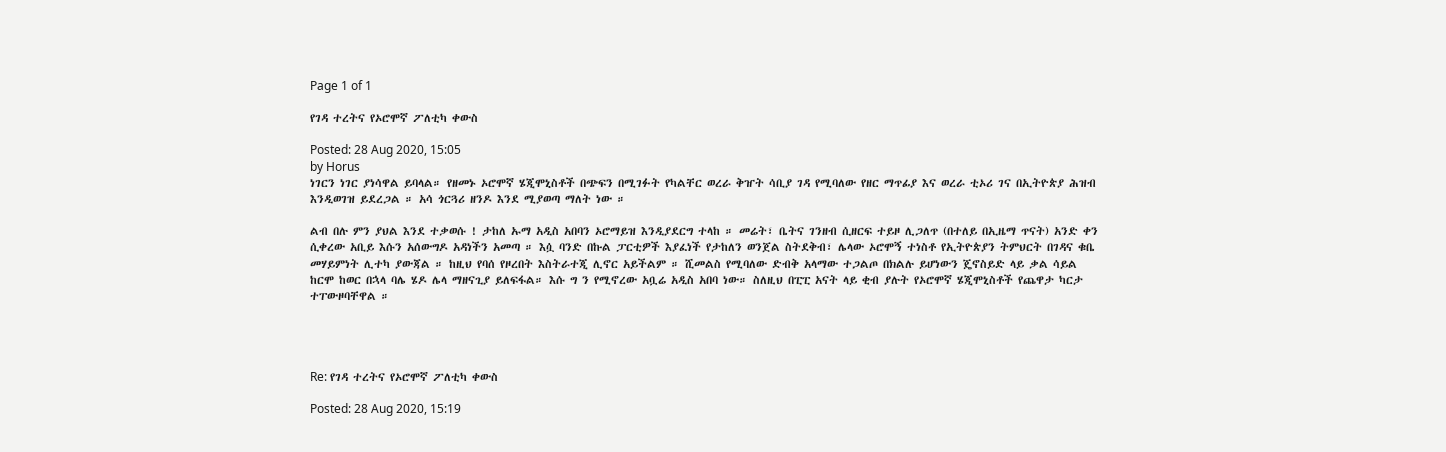Page 1 of 1

የገዳ ተረትና የኦሮሞኛ ፖለቲካ ቀውስ

Posted: 28 Aug 2020, 15:05
by Horus
ነገርን ነገር ያነሳዋል ይባላል። የዘመኑ ኦሮሞኛ ሄጂሞኒስቶች በጭፍን በሚገፉት የካልቸር ወረራ ቅዠት ሳቢያ ገዳ የሚባለው የዘር ማጥፊያ እና ወረራ ቲኦሪ ገና በኢትዮጵያ ሕዝብ እንዲወገዝ ይደረጋል ። አሳ ጎርጓሪ ዘንዶ እንደ ሚያወጣ ማለት ነው ።

ልብ በሉ ምን ያህል እንደ ተቃወሱ ! ታከለ ኡማ አዲስ አበባን ኦሮማይዝ እንዲያደርግ ተላከ ። መሬት፣ ቤትና ገንዘብ ሲዘርፍ ተይዞ ሊጋለጥ (በተለይ በኢዜማ ጥናት) አንድ ቀን ሲቀረው አቢይ እሱን አሰውግዶ አዳነችን አመጣ ። እሷ ባንድ በኩል ፓርቲዎች እያፈነች የታከለን ወንጀል ስትደቅብ፣ ሌላው ኦሮሞኝ ተነስቶ የኢትዮጵያን ትምህርት በገዳና ቁቤ መሃይምነት ሊተካ ያውጃል ። ከዚህ የባሰ የዞረበት እስትራተጂ ሊኖር አይችልም ። ሺመልስ የሚባለው ድብቅ አላማው ተጋልጦ በክልሉ ይሆነውን ጄኖስይድ ላይ ቃል ሳይል ከርሞ ከወር በኋላ ባሌ ሄዶ ሌላ ማዘናጊያ ይለፍፋል። እሱ ግ ን የሚኖረው አቧሬ አዲስ አበባ ነው። ስለዚህ በፒፒ አናት ላይ ቂብ ያሉት የኦሮሞኛ ሄጂሞኒስቶች የጨዋታ ካርታ ተፐውዞባቸዋል ።




Re: የገዳ ተረትና የኦሮሞኛ ፖለቲካ ቀውስ

Posted: 28 Aug 2020, 15:19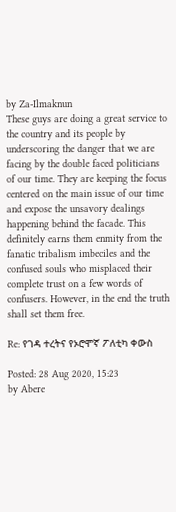by Za-Ilmaknun
These guys are doing a great service to the country and its people by underscoring the danger that we are facing by the double faced politicians of our time. They are keeping the focus centered on the main issue of our time and expose the unsavory dealings happening behind the facade. This definitely earns them enmity from the fanatic tribalism imbeciles and the confused souls who misplaced their complete trust on a few words of confusers. However, in the end the truth shall set them free.

Re: የገዳ ተረትና የኦሮሞኛ ፖለቲካ ቀውስ

Posted: 28 Aug 2020, 15:23
by Abere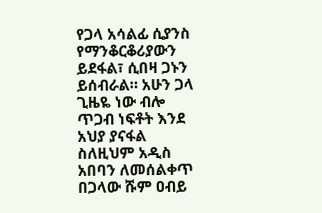የጋላ አሳልፊ ሲያንስ የማንቆርቆሪያውን ይደፋል፣ ሲበዛ ጋኑን ይሰብራል። አሁን ጋላ ጊዜዬ ነው ብሎ ጥጋብ ነፍቶት እንደ አህያ ያናፋል ስለዚህም አዲስ አበባን ለመሰልቀጥ በጋላው ሹም ዐብይ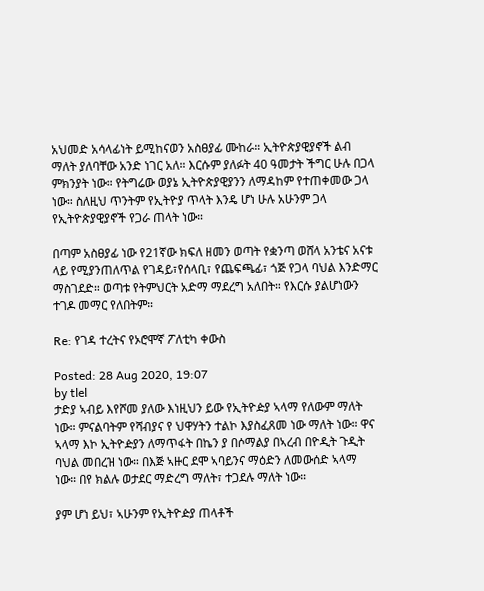አህመድ አሳላፊነት ይሚከናወን አስፀያፊ ሙከራ። ኢትዮጵያዊያኖች ልብ ማለት ያለባቸው አንድ ነገር አለ። እርሱም ያለፉት 40 ዓመታት ችግር ሁሉ በጋላ ምክንያት ነው። የትግሬው ወያኔ ኢትዮጵያዊያንን ለማዳከም የተጠቀመው ጋላ ነው። ስለዚህ ጥንትም የኢትዮያ ጥላት እንዴ ሆነ ሁሉ አሁንም ጋላ የኢትዮጵያዊያኖች የጋራ ጠላት ነው።

በጣም አስፀያፊ ነው የ21ኛው ክፍለ ዘመን ወጣት የቋንጣ ወሸላ አንቴና አናቱ ላይ የሚያንጠለጥል የገዳይ፣የሰላቢ፣ የጨፍጫፊ፣ ጎጅ የጋላ ባህል እንድማር ማስገደድ። ወጣቱ የትምህርት አድማ ማደረግ አለበት። የእርሱ ያልሆነውን ተገዶ መማር የለበትም።

Re: የገዳ ተረትና የኦሮሞኛ ፖለቲካ ቀውስ

Posted: 28 Aug 2020, 19:07
by tlel
ታድያ ኣብይ እየሾመ ያለው እነዚህን ይው የኢትዮዽያ ኣላማ የለውም ማለት ነው። ምናልባትም የሻብያና የ ህዋሃትን ተልኮ እያስፈጸመ ነው ማለት ነው። ዋና ኣላማ እኮ ኢትዮዽያን ለማጥፋት በኬን ያ በሶማልያ በኣረብ በዮዲት ጉዲት ባህል መበረዝ ነው። በእጅ ኣዙር ደሞ ኣባይንና ማዕድን ለመውሰድ ኣላማ ነው። በየ ክልሉ ወታደር ማድረግ ማለት፣ ተጋደሉ ማለት ነው።

ያም ሆነ ይህ፣ ኣሁንም የኢትዮዽያ ጠላቶች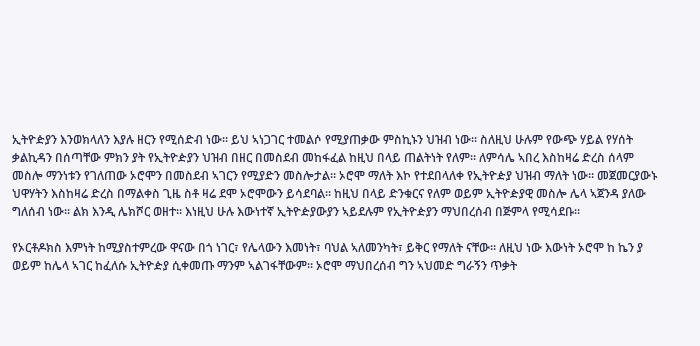ኢትዮዽያን እንወክላለን እያሉ ዘርን የሚሰድብ ነው። ይህ ኣነጋገር ተመልሶ የሚያጠቃው ምስኪኑን ህዝብ ነው። ስለዚህ ሁሉም የውጭ ሃይል የሃሰት ቃልኪዳን በሰጣቸው ምክን ያት የኢትዮዽያን ህዝብ በዘር በመስደብ መከፋፈል ከዚህ በላይ ጠልትነት የለም። ለምሳሌ ኣበረ እስከዛሬ ድረስ ሰላም መስሎ ማንነቱን የገለጠው ኦሮሞን በመስደብ ኣገርን የሚያድን መስሎታል። ኦሮሞ ማለት እኮ የተደበላለቀ የኢትዮዽያ ህዝብ ማለት ነው። መጀመርያውኑ ህዋሃትን እስከዛሬ ድረስ በማልቀስ ጊዜ ስቶ ዛሬ ደሞ ኦሮሞውን ይሳደባል። ከዚህ በላይ ድንቁርና የለም ወይም ኢትዮዽያዊ መስሎ ሌላ ኣጀንዳ ያለው ግለሰብ ነው። ልክ እንዲ ሌክሾር ወዘተ። እነዚህ ሁሉ እውነተኛ ኢትዮዽያውያን ኣይደሉም የኢትዮዽያን ማህበረሰብ በጅምላ የሚሳደቡ።

የኦርቶዶክስ እምነት ከሚያስተምረው ዋናው በጎ ነገር፣ የሌላውን እመነት፣ ባህል ኣለመንካት፣ ይቅር የማለት ናቸው። ለዚህ ነው እውነት ኦሮሞ ከ ኬን ያ ወይም ከሌላ ኣገር ከፈለሱ ኢትዮዽያ ሲቀመጡ ማንም ኣልገፋቸውም። ኦሮሞ ማህበረሰብ ግን ኣህመድ ግራኝን ጥቃት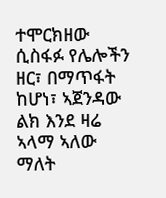ተሞርክዘው ሲስፋፉ የሌሎችን ዘር፣ በማጥፋት ከሆነ፣ ኣጀንዳው ልክ እንደ ዛሬ ኣላማ ኣለው ማለት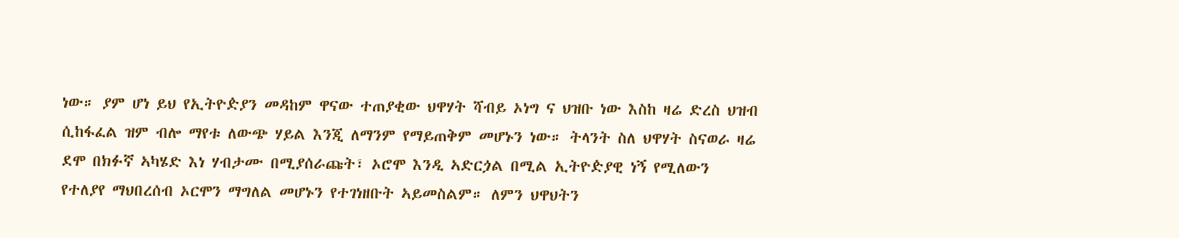ነው። ያም ሆነ ይህ የኢትዮዽያን መዳከም ዋናው ተጠያቂው ህዋሃት ሻብይ ኦነግ ና ህዝቡ ነው እስከ ዛሬ ድረስ ህዝብ ሲከፋፈል ዝም ብሎ ማየቱ ለውጭ ሃይል እንጂ ለማንም የማይጠቅም መሆኑን ነው። ትላንት ስለ ህዋሃት ስናወራ ዛሬ ደሞ በክፉኛ ኣካሄድ እነ ሃብታሙ በሚያሰራጩት፣ ኦሮሞ እንዲ ኣድርጏል በሚል ኢትዮዽያዊ ነኝ የሚለውን የተለያየ ማህበረሰብ ኦርሞን ማግለል መሆኑን የተገነዘቡት ኣይመስልም። ለምን ህዋህትን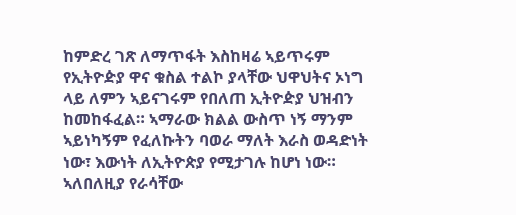ከምድረ ገጽ ለማጥፋት እስከዛሬ ኣይጥሩም የኢትዮዽያ ዋና ቁስል ተልኮ ያላቸው ህዋህትና ኦነግ ላይ ለምን ኣይናገሩም የበለጠ ኢትዮዽያ ህዝብን ከመከፋፈል። ኣማራው ክልል ውስጥ ነኝ ማንም ኣይነካኝም የፈለኩትን ባወራ ማለት እራስ ወዳድነት ነው፣ እውነት ለኢትዮጵያ የሚታገሉ ከሆነ ነው። ኣለበለዚያ የራሳቸው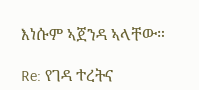እነሱም ኣጀንዳ ኣላቸው።

Re: የገዳ ተረትና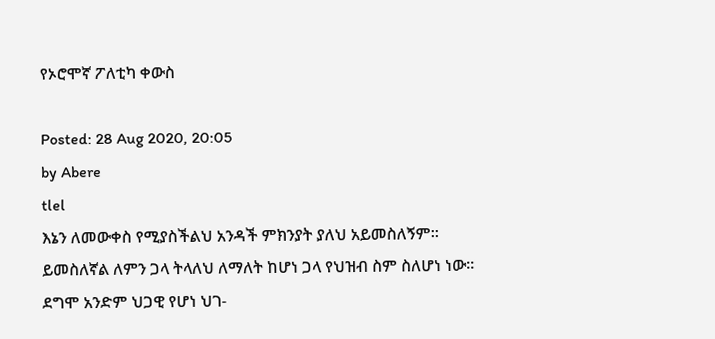የኦሮሞኛ ፖለቲካ ቀውስ

Posted: 28 Aug 2020, 20:05
by Abere
tlel
እኔን ለመውቀስ የሚያስችልህ አንዳች ምክንያት ያለህ አይመስለኝም። ይመስለኛል ለምን ጋላ ትላለህ ለማለት ከሆነ ጋላ የህዝብ ስም ስለሆነ ነው። ደግሞ አንድም ህጋዊ የሆነ ህገ-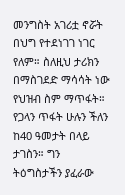መንግስት አገሪቷ ኖሯት በህግ የተደነገገ ነገር የለም። ስለዚህ ታሪክን በማስገደድ ማሳሳት ነው የህዝብ ስም ማጥፋት። የጋላን ጥፋት ሁሉን ችለን ከ40 ዓመታት በላይ ታገስን። ግን ትዕግስታችን ያፈራው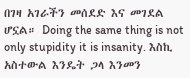በገዛ አገራችን መሰደድ እና መገደል ሆኗል። Doing the same thing is not only stupidity it is insanity. እስኪ አስተውል እንዴት ጋላ እንመን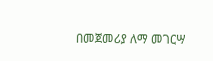በመጀመሪያ ለማ መገርሣ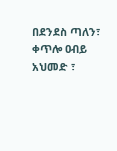በደንደስ ጣለን፣ ቀጥሎ ዐብይ አህመድ ፣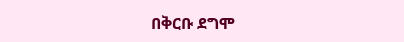በቅርቡ ደግሞ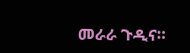መራራ ጉዲና።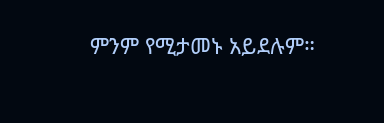ምንም የሚታመኑ አይደሉም።